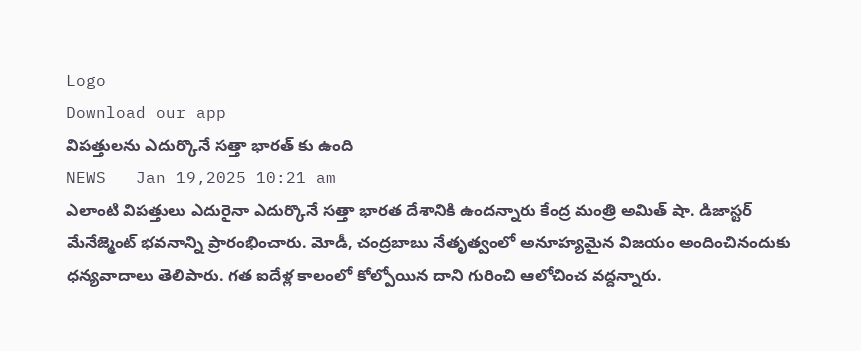Logo
Download our app
విప‌త్తుల‌ను ఎదుర్కొనే స‌త్తా భార‌త్ కు ఉంది
NEWS   Jan 19,2025 10:21 am
ఎలాంటి విప‌త్తులు ఎదురైనా ఎదుర్కొనే స‌త్తా భార‌త దేశానికి ఉంద‌న్నారు కేంద్ర మంత్రి అమిత్ షా. డిజాస్టర్ మేనేజ్మెంట్ భవనాన్ని ప్రారంభించారు. మోడీ, చంద్రబాబు నేతృత్వంలో అనూహ్యమైన విజయం అందించినందుకు ధన్యవాదాలు తెలిపారు. గ‌త ఐదేళ్ల కాలంలో కోల్పోయిన దాని గురించి ఆలోచించ వ‌ద్ద‌న్నారు.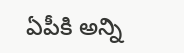ఏపీకి అన్ని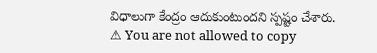విధాలుగా కేంద్రం ఆదుకుంటుంద‌ని స్ప‌ష్టం చేశారు.
⚠ You are not allowed to copy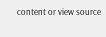content or view source